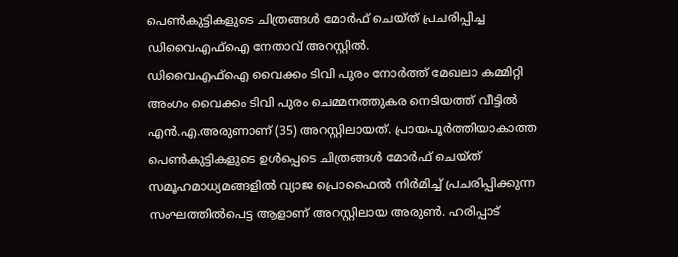പെൺകുട്ടികളുടെ ചിത്രങ്ങൾ മോർഫ് ചെയ്ത് പ്രചരിപ്പിച്ച ഡിവൈഎഫ്ഐ നേതാവ് അറസ്റ്റിൽ.
ഡിവൈഎഫ്ഐ വൈക്കം ടിവി പുരം നോർത്ത് മേഖലാ കമ്മിറ്റി അംഗം വൈക്കം ടിവി പുരം ചെമ്മനത്തുകര നെടിയത്ത് വീട്ടിൽ എൻ.എ.അരുണാണ് (35) അറസ്റ്റിലായത്. പ്രായപൂർത്തിയാകാത്ത പെൺകുട്ടികളുടെ ഉൾപ്പെടെ ചിത്രങ്ങൾ മോർഫ് ചെയ്ത് സമൂഹമാധ്യമങ്ങളിൽ വ്യാജ പ്രൊഫൈൽ നിർമിച്ച് പ്രചരിപ്പിക്കുന്ന സംഘത്തിൽപെട്ട ആളാണ് അറസ്റ്റിലായ അരുൺ. ഹരിപ്പാട്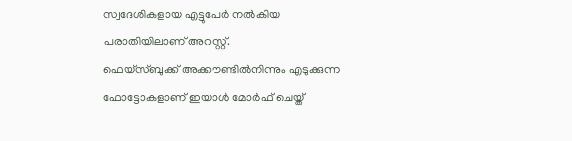സ്വദേശികളായ എട്ടുപേർ നൽകിയ പരാതിയിലാണ് അറസ്റ്റ്.
ഫെയ്സ്ബുക്ക് അക്കൗണ്ടിൽനിന്നും എടുക്കുന്ന ഫോട്ടോകളാണ് ഇയാൾ മോർഫ് ചെയ്ത്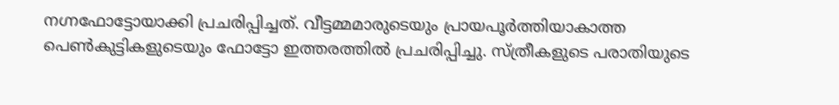നഗ്നഫോട്ടോയാക്കി പ്രചരിപ്പിച്ചത്. വീട്ടമ്മമാരുടെയും പ്രായപൂർത്തിയാകാത്ത പെൺകുട്ടികളുടെയും ഫോട്ടോ ഇത്തരത്തിൽ പ്രചരിപ്പിച്ചു. സ്ത്രീകളുടെ പരാതിയുടെ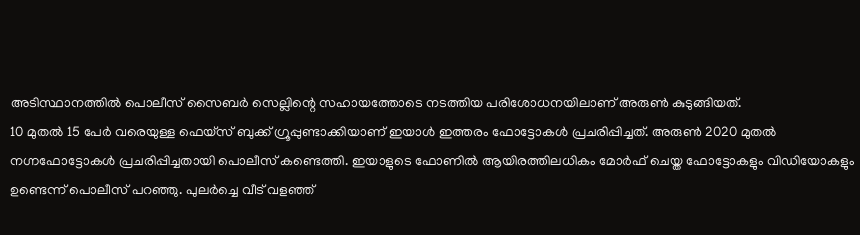അടിസ്ഥാനത്തിൽ പൊലീസ് സൈബർ സെല്ലിന്റെ സഹായത്തോടെ നടത്തിയ പരിശോധനയിലാണ് അരുൺ കുടുങ്ങിയത്.
10 മുതൽ 15 പേർ വരെയുള്ള ഫെയ്സ് ബുക്ക് ഗ്രൂപ്പുണ്ടാക്കിയാണ് ഇയാൾ ഇത്തരം ഫോട്ടോകൾ പ്രചരിപ്പിച്ചത്. അരുൺ 2020 മുതൽ നഗ്നഫോട്ടോകൾ പ്രചരിപ്പിച്ചതായി പൊലീസ് കണ്ടെത്തി. ഇയാളുടെ ഫോണിൽ ആയിരത്തിലധികം മോർഫ് ചെയ്ത ഫോട്ടോകളും വിഡിയോകളും ഉണ്ടെന്ന് പൊലീസ് പറഞ്ഞു. പുലർച്ചെ വീട് വളഞ്ഞ്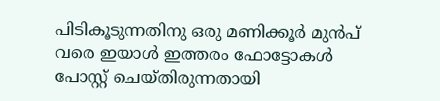പിടികൂടുന്നതിനു ഒരു മണിക്കൂർ മുൻപ് വരെ ഇയാൾ ഇത്തരം ഫോട്ടോകൾ പോസ്റ്റ് ചെയ്തിരുന്നതായി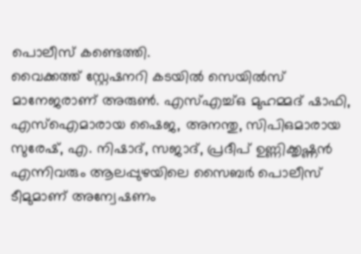പൊലീസ് കണ്ടെത്തി.
വൈക്കത്ത് സ്റ്റേഷനറി കടയിൽ സെയിൽസ് മാനേജരാണ് അരുൺ. എസ്എച്ച്ഒ മുഹമ്മദ് ഷാഫി, എസ്ഐമാരായ ഷൈജ, അനന്തു, സിപിഒമാരായ സുരേഷ്, എ. നിഷാദ്, സജാദ്, പ്രദീപ് ഉണ്ണിക്കൃഷ്ണൻ എന്നിവരും ആലപ്പുഴയിലെ സൈബർ പൊലീസ് ടീമുമാണ് അന്വേഷണം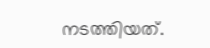നടത്തിയത്.